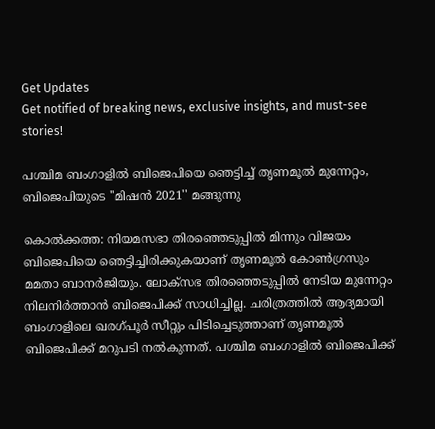Get Updates
Get notified of breaking news, exclusive insights, and must-see stories!

പശ്ചിമ ബംഗാളിൽ ബിജെപിയെ ഞെട്ടിച്ച് തൃണമൂൽ മുന്നേറ്റം, ബിജെപിയുടെ ''മിഷൻ 2021'' മങ്ങുന്നു

കൊൽക്കത്ത: നിയമസഭാ തിരഞ്ഞെടുപ്പിൽ മിന്നും വിജയം ബിജെപിയെ ഞെട്ടിച്ചിരിക്കുകയാണ് തൃണമൂൽ കോൺഗ്രസും മമതാ ബാനർജിയും. ലോക്സഭ തിരഞ്ഞെടുപ്പിൽ നേടിയ മുന്നേറ്റം നിലനിർത്താൻ ബിജെപിക്ക് സാധിച്ചില്ല. ചരിത്രത്തിൽ ആദ്യമായി ബംഗാളിലെ ഖരഗ്പൂർ സീറ്റും പിടിച്ചെടുത്താണ് തൃണമൂൽ ബിജെപിക്ക് മറുപടി നൽകുന്നത്. പശ്ചിമ ബംഗാളിൽ ബിജെപിക്ക്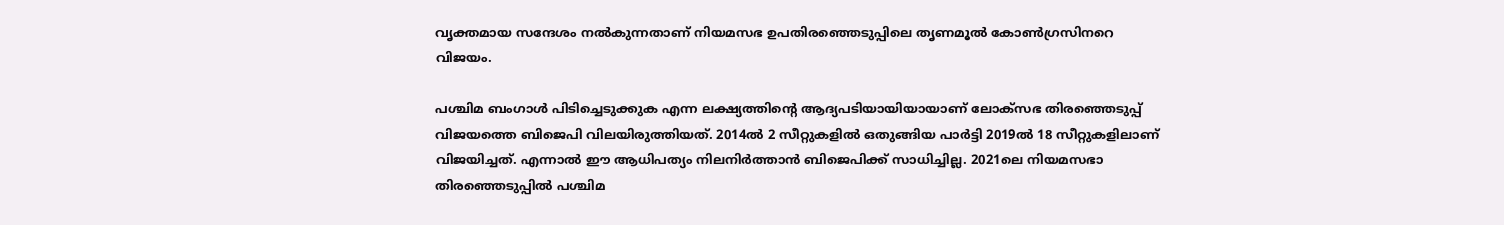വൃക്തമായ സന്ദേശം നൽകുന്നതാണ് നിയമസഭ ഉപതിരഞ്ഞെടുപ്പിലെ തൃണമൂൽ കോൺഗ്രസിന‍റെ വിജയം.

പശ്ചിമ ബംഗാൾ പിടിച്ചെടുക്കുക എന്ന ലക്ഷ്യത്തിന്റെ ആദ്യപടിയായിയായാണ് ലോക്സഭ തിരഞ്ഞെടുപ്പ് വിജയത്തെ ബിജെപി വിലയിരുത്തിയത്. 2014ൽ 2 സീറ്റുകളിൽ ഒതുങ്ങിയ പാർട്ടി 2019ൽ 18 സീറ്റുകളിലാണ് വിജയിച്ചത്. എന്നാൽ ഈ ആധിപത്യം നിലനിർത്താൻ ബിജെപിക്ക് സാധിച്ചില്ല. 2021ലെ നിയമസഭാ തിരഞ്ഞെടുപ്പിൽ പശ്ചിമ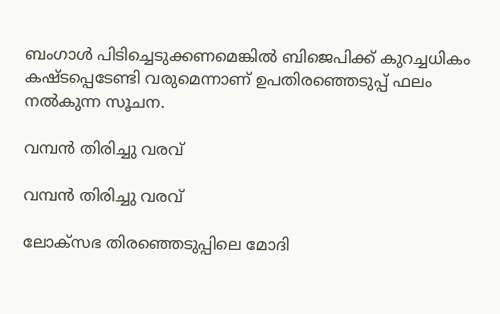ബംഗാൾ പിടിച്ചെടുക്കണമെങ്കിൽ ബിജെപിക്ക് കുറച്ചധികം കഷ്ടപ്പെടേണ്ടി വരുമെന്നാണ് ഉപതിരഞ്ഞെടുപ്പ് ഫലം നൽകുന്ന സൂചന.

വമ്പൻ തിരിച്ചു വരവ്

വമ്പൻ തിരിച്ചു വരവ്

ലോക്സഭ തിരഞ്ഞെടുപ്പിലെ മോദി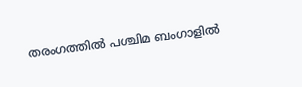തരംഗത്തിൽ പശ്ചിമ ബംഗാളിൽ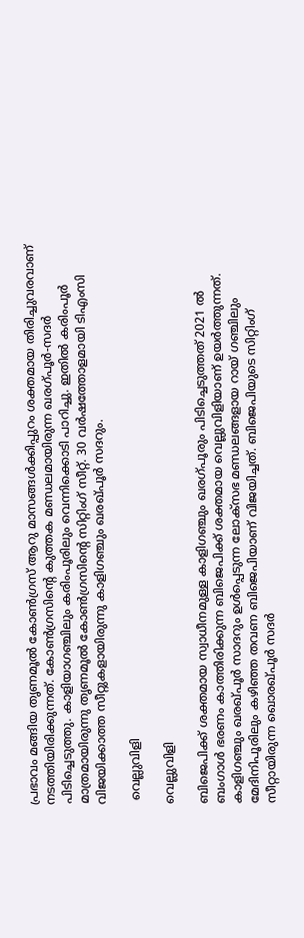പ്രഭാവം മങ്ങിയ തൃണമൂൽ കോൺഗ്രസ് ആറു മാസങ്ങൾക്കിപ്പുറം ശക്തമായ തിരിച്ചുവരവാണ് നടത്തിയിരിക്കുന്നത്. കോൺഗ്രസിന്റെ കുത്തക മണ്ഡലമായിരുന്ന ഖരഗ്പൂർ-സദർ പിടിച്ചെടുത്തു. കാളിയാഗഞ്ചിലും കരിംപൂരിലും വെന്നിക്കൊടി പാറിച്ചു. ഇതിൽ കരിംപൂർ മാത്രമായിരുന്നു തൃണമൂൽ കോൺഗ്രസിന്റെ സിറ്റിംഗ് സീറ്റ്. 30 വർഷത്തോളമായി ടിഎംസി വിജയിക്കാത്ത സീറ്റുകളായിരുന്നു കാളിഗഞ്ചും ഖരഖ്പൂർ സദറും.

 വെല്ലുവിളി

വെല്ലുവിളി

ബിജെപിക്ക് ശക്തമായ സ്വാധീനമുള്ള കാളിഗഞ്ചും ഖരഗ്പൂരും പിടിച്ചെടുത്തത് 2021 ൽ ബംഗാൾ ഭരണം കാത്തിരിക്കുന്ന ബിജെപിക്ക് ശക്തമായ വെല്ലുവിളിയാണ് ഉയർത്തുന്നത്. കാളിഗഞ്ചും ഖരഖ്പൂർ സാദറും ഉൾപ്പെടുന്ന ലോക്സഭ മണ്ഡലങ്ങളായ റായ് ഗഞ്ചിലും മേദിനിപൂരിലും കഴിഞ്ഞ തവണ ബിജെപിയാണ് വിജയിച്ചത്. ബിജെപിയുടെ സിറ്റിംഗ് സീറ്റായിരുന്ന ഖൊരഖ്പൂർ സദർ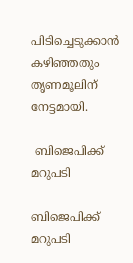പിടിച്ചെടുക്കാൻ കഴിഞ്ഞതും തൃണമൂലിന് നേട്ടമായി.

 ബിജെപിക്ക് മറുപടി

ബിജെപിക്ക് മറുപടി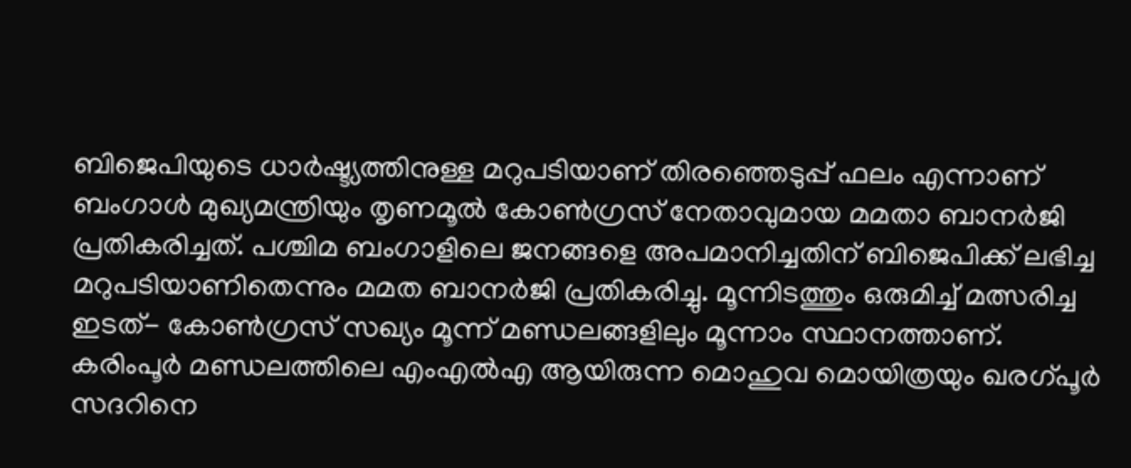ബിജെപിയുടെ ധാർഷ്ട്യത്തിനുള്ള മറുപടിയാണ് തിരഞ്ഞെടുപ്പ് ഫലം എന്നാണ് ബംഗാൾ മുഖ്യമന്ത്രിയും തൃണമൂൽ കോൺഗ്രസ് നേതാവുമായ മമതാ ബാനർജി പ്രതികരിച്ചത്. പശ്ചിമ ബംഗാളിലെ ജനങ്ങളെ അപമാനിച്ചതിന് ബിജെപിക്ക് ലഭിച്ച മറുപടിയാണിതെന്നും മമത ബാനർജി പ്രതികരിച്ചു. മൂന്നിടത്തും ഒരുമിച്ച് മത്സരിച്ച ഇടത്- കോൺഗ്രസ് സഖ്യം മൂന്ന് മണ്ഡലങ്ങളിലും മൂന്നാം സ്ഥാനത്താണ്. കരിംപൂർ മണ്ഡലത്തിലെ എംഎൽഎ ആയിരുന്ന മൊഹുവ മൊയിത്രയും ഖരഗ്പൂർ സദറിനെ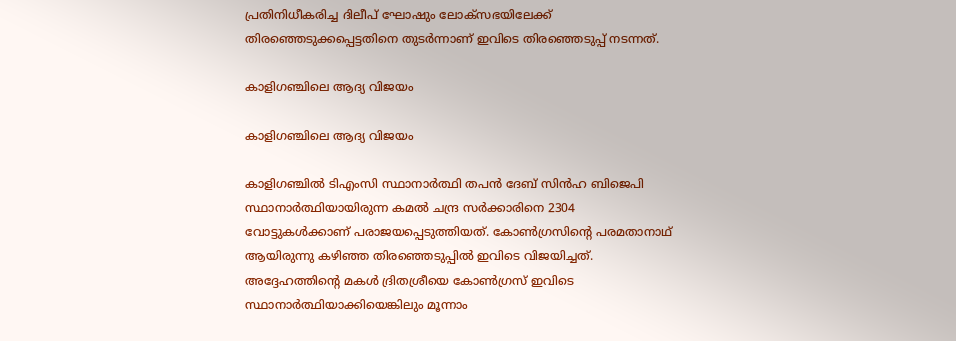പ്രതിനിധീകരിച്ച ദിലീപ് ഘോഷും ലോക്സഭയിലേക്ക് തിരഞ്ഞെടുക്കപ്പെട്ടതിനെ തുടർന്നാണ് ഇവിടെ തിരഞ്ഞെടുപ്പ് നടന്നത്.

കാളിഗഞ്ചിലെ ആദ്യ വിജയം

കാളിഗഞ്ചിലെ ആദ്യ വിജയം

കാളിഗഞ്ചിൽ ടിഎംസി സ്ഥാനാർത്ഥി തപൻ ദേബ് സിൻഹ ബിജെപി സ്ഥാനാർത്ഥിയായിരുന്ന കമൽ ചന്ദ്ര സർക്കാരിനെ 2304 വോട്ടുകൾക്കാണ് പരാജയപ്പെടുത്തിയത്. കോൺഗ്രസിന്റെ പരമതാനാഥ് ആയിരുന്നു കഴിഞ്ഞ തിരഞ്ഞെടുപ്പിൽ ഇവിടെ വിജയിച്ചത്. അദ്ദേഹത്തിന്റെ മകൾ ദ്രിതശ്രീയെ കോൺഗ്രസ് ഇവിടെ സ്ഥാനാർത്ഥിയാക്കിയെങ്കിലും മൂന്നാം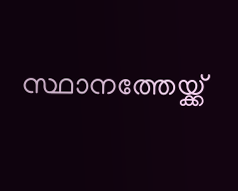സ്ഥാനത്തേയ്ക്ക്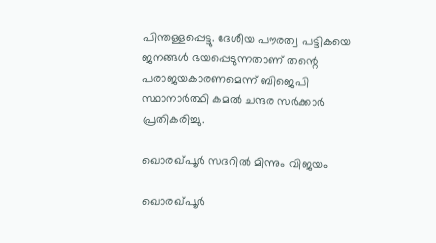പിന്തള്ളപ്പെട്ടു. ദേശീയ പൗരത്വ പട്ടികയെ ജനങ്ങൾ ഭയപ്പെടുന്നതാണ് തന്റെ പരാജയകാരണമെന്ന് ബിജെപി സ്ഥാനാർത്ഥി കമൽ ചന്ദര സർക്കാർ പ്രതികരിച്ചു.

ഖൊരഖ്പൂർ സദറിൽ മിന്നും വിജയം

ഖൊരഖ്പൂർ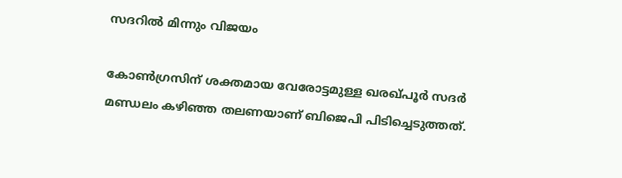സദറിൽ മിന്നും വിജയം

കോൺഗ്രസിന് ശക്തമായ വേരോട്ടമുള്ള ഖരഖ്പൂർ സദർ മണ്ഡലം കഴിഞ്ഞ തലണയാണ് ബിജെപി പിടിച്ചെടുത്തത്.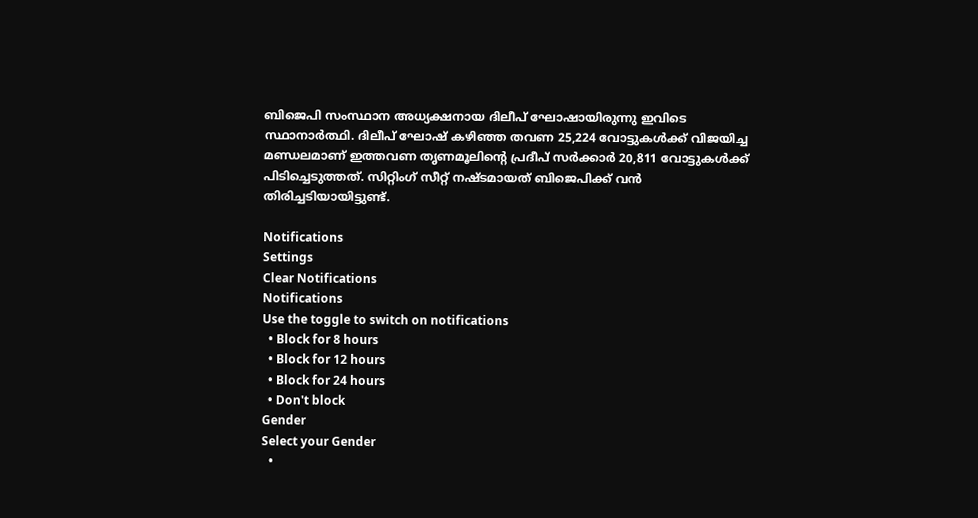ബിജെപി സംസ്ഥാന അധ്യക്ഷനായ ദിലീപ് ഘോഷായിരുന്നു ഇവിടെ സ്ഥാനാർത്ഥി. ദിലീപ് ഘോഷ് കഴിഞ്ഞ തവണ 25,224 വോട്ടുകൾക്ക് വിജയിച്ച മണ്ഡലമാണ് ഇത്തവണ തൃണമൂലിന്റെ പ്രദീപ് സർക്കാർ 20,811 വോട്ടുകൾക്ക് പിടിച്ചെടുത്തത്. സിറ്റിംഗ് സീറ്റ് നഷ്ടമായത് ബിജെപിക്ക് വൻ തിരിച്ചടിയായിട്ടുണ്ട്.

Notifications
Settings
Clear Notifications
Notifications
Use the toggle to switch on notifications
  • Block for 8 hours
  • Block for 12 hours
  • Block for 24 hours
  • Don't block
Gender
Select your Gender
  •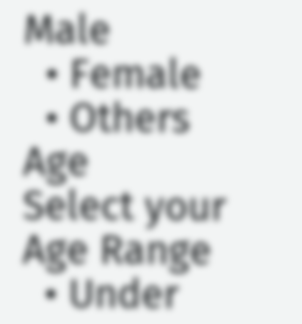Male
  • Female
  • Others
Age
Select your Age Range
  • Under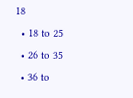18
  • 18 to 25
  • 26 to 35
  • 36 to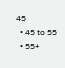45
  • 45 to 55
  • 55+